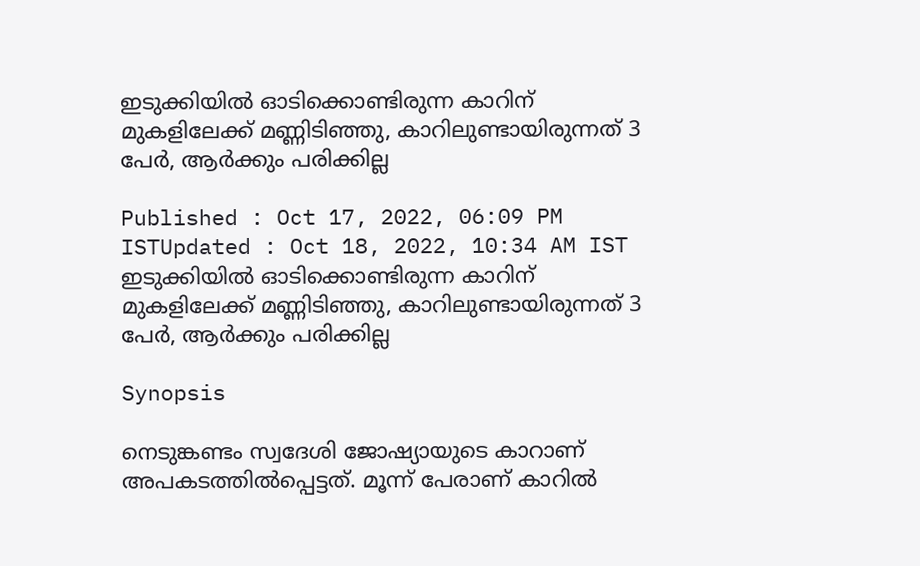ഇടുക്കിയില്‍ ഓടിക്കൊണ്ടിരുന്ന കാറിന് മുകളിലേക്ക് മണ്ണിടിഞ്ഞു, കാറിലുണ്ടായിരുന്നത് 3 പേര്‍, ആർക്കും പരിക്കില്ല

Published : Oct 17, 2022, 06:09 PM ISTUpdated : Oct 18, 2022, 10:34 AM IST
ഇടുക്കിയില്‍ ഓടിക്കൊണ്ടിരുന്ന കാറിന് മുകളിലേക്ക് മണ്ണിടിഞ്ഞു, കാറിലുണ്ടായിരുന്നത് 3 പേര്‍, ആർക്കും പരിക്കില്ല

Synopsis

നെടുങ്കണ്ടം സ്വദേശി ജോഷ്യായുടെ കാറാണ് അപകടത്തില്‍പ്പെട്ടത്. മൂന്ന് പേരാണ് കാറിൽ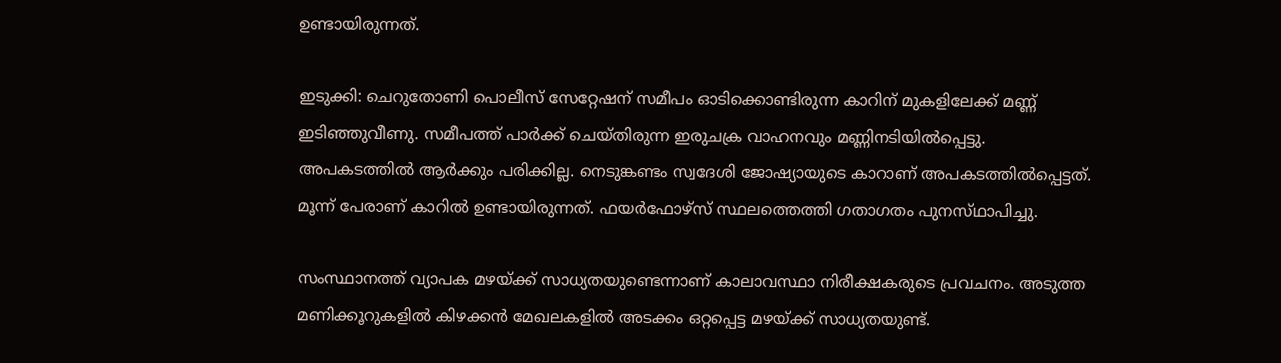ഉണ്ടായിരുന്നത്.

ഇടുക്കി: ചെറുതോണി പൊലീസ് സേറ്റേഷന് സമീപം ഓടിക്കൊണ്ടിരുന്ന കാറിന് മുകളിലേക്ക് മണ്ണ് ഇടിഞ്ഞുവീണു. സമീപത്ത് പാർക്ക് ചെയ്തിരുന്ന ഇരുചക്ര വാഹനവും മണ്ണിനടിയിൽപ്പെട്ടു. അപകടത്തിൽ ആർക്കും പരിക്കില്ല. നെടുങ്കണ്ടം സ്വദേശി ജോഷ്യായുടെ കാറാണ് അപകടത്തില്‍പ്പെട്ടത്. മൂന്ന് പേരാണ് കാറിൽ ഉണ്ടായിരുന്നത്. ഫയർഫോഴ്‌സ് സ്ഥലത്തെത്തി ഗതാഗതം പുനസ്‌ഥാപിച്ചു.

സംസ്ഥാനത്ത് വ്യാപക മഴയ്ക്ക് സാധ്യതയുണ്ടെന്നാണ് കാലാവസ്ഥാ നിരീക്ഷകരുടെ പ്രവചനം. അടുത്ത മണിക്കൂറുകളിൽ കിഴക്കൻ മേഖലകളിൽ അടക്കം ഒറ്റപ്പെട്ട മഴയ്ക്ക് സാധ്യതയുണ്ട്.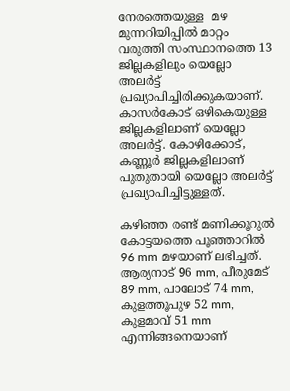നേരത്തെയുള്ള  മഴ മുന്നറിയിപ്പിൽ മാറ്റം വരുത്തി സംസ്ഥാനത്തെ 13 ജില്ലകളിലും യെല്ലോ അലര്‍ട്ട് പ്രഖ്യാപിച്ചിരിക്കുകയാണ്. കാസര്‍കോട് ഒഴികെയുള്ള ജില്ലകളിലാണ് യെല്ലോ അലര്‍ട്ട്. കോഴിക്കോട്, കണ്ണൂർ ജില്ലകളിലാണ് പുതുതായി യെല്ലോ അലര്‍ട്ട് പ്രഖ്യാപിച്ചിട്ടുള്ളത്.

കഴിഞ്ഞ രണ്ട് മണിക്കൂറുൽ കോട്ടയത്തെ പൂഞ്ഞാറിൽ 96 mm മഴയാണ് ലഭിച്ചത്. ആര്യനാട് 96 mm, പീരുമേട് 89 mm, പാലോട് 74 mm, കുളത്തൂപുഴ 52 mm, കുളമാവ് 51 mm എന്നിങ്ങനെയാണ്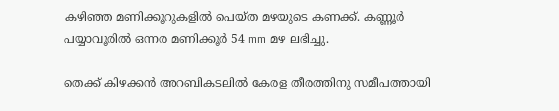കഴിഞ്ഞ മണിക്കൂറുകളിൽ പെയ്ത മഴയുടെ കണക്ക്. കണ്ണൂർ പയ്യാവൂരിൽ ഒന്നര മണിക്കൂർ 54 mm മഴ ലഭിച്ചു.

തെക്ക് കിഴക്കൻ അറബികടലിൽ കേരള തീരത്തിനു സമീപത്തായി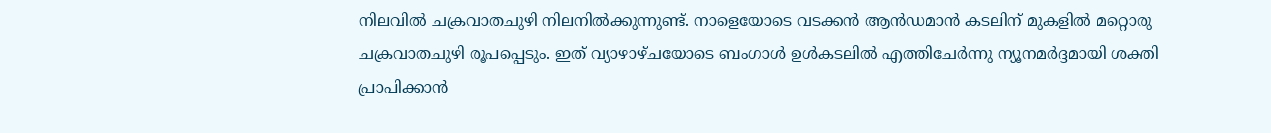നിലവിൽ ചക്രവാതചുഴി നിലനിൽക്കുന്നുണ്ട്. നാളെയോടെ വടക്കൻ ആൻഡമാൻ കടലിന് മുകളിൽ മറ്റൊരു ചക്രവാതചുഴി രൂപപ്പെടും. ഇത് വ്യാഴാഴ്ചയോടെ ബംഗാൾ ഉൾകടലിൽ എത്തിചേർന്നു ന്യൂനമർദ്ദമായി ശക്തി പ്രാപിക്കാൻ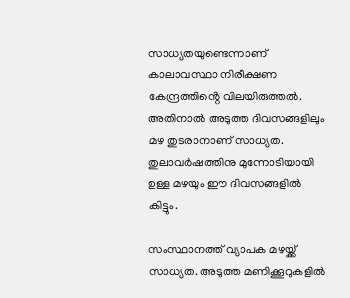സാധ്യതയുണ്ടെന്നാണ് കാലാവസ്ഥാ നിരീക്ഷണ കേന്ദ്രത്തിൻ്റെ വിലയിരുത്തൽ. അതിനാൽ അടുത്ത ദിവസങ്ങളിലും മഴ തുടരാനാണ് സാധ്യത. തുലാവർഷത്തിനു മുന്നോടിയായി ഉള്ള മഴയും ഈ ദിവസങ്ങളിൽ കിട്ടും.

സംസ്ഥാനത്ത് വ്യാപക മഴയ്ക്ക് സാധ്യത. അടുത്ത മണിക്കൂറുകളിൽ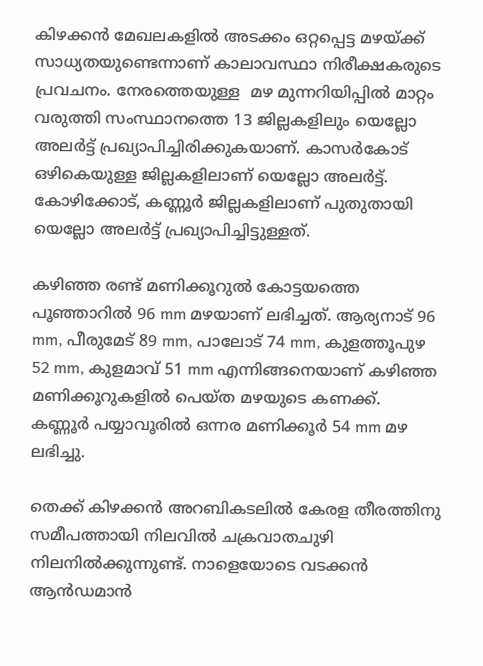കിഴക്കൻ മേഖലകളിൽ അടക്കം ഒറ്റപ്പെട്ട മഴയ്ക്ക് സാധ്യതയുണ്ടെന്നാണ് കാലാവസ്ഥാ നിരീക്ഷകരുടെ പ്രവചനം. നേരത്തെയുള്ള  മഴ മുന്നറിയിപ്പിൽ മാറ്റം വരുത്തി സംസ്ഥാനത്തെ 13 ജില്ലകളിലും യെല്ലോ അലര്‍ട്ട് പ്രഖ്യാപിച്ചിരിക്കുകയാണ്. കാസര്‍കോട് ഒഴികെയുള്ള ജില്ലകളിലാണ് യെല്ലോ അലര്‍ട്ട്. കോഴിക്കോട്, കണ്ണൂർ ജില്ലകളിലാണ് പുതുതായി യെല്ലോ അലര്‍ട്ട് പ്രഖ്യാപിച്ചിട്ടുള്ളത്.

കഴിഞ്ഞ രണ്ട് മണിക്കൂറുൽ കോട്ടയത്തെ പൂഞ്ഞാറിൽ 96 mm മഴയാണ് ലഭിച്ചത്. ആര്യനാട് 96 mm, പീരുമേട് 89 mm, പാലോട് 74 mm, കുളത്തൂപുഴ 52 mm, കുളമാവ് 51 mm എന്നിങ്ങനെയാണ് കഴിഞ്ഞ മണിക്കൂറുകളിൽ പെയ്ത മഴയുടെ കണക്ക്. കണ്ണൂർ പയ്യാവൂരിൽ ഒന്നര മണിക്കൂർ 54 mm മഴ ലഭിച്ചു.

തെക്ക് കിഴക്കൻ അറബികടലിൽ കേരള തീരത്തിനു സമീപത്തായി നിലവിൽ ചക്രവാതചുഴി നിലനിൽക്കുന്നുണ്ട്. നാളെയോടെ വടക്കൻ ആൻഡമാൻ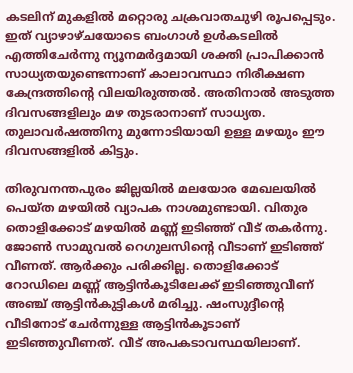കടലിന് മുകളിൽ മറ്റൊരു ചക്രവാതചുഴി രൂപപ്പെടും. ഇത് വ്യാഴാഴ്ചയോടെ ബംഗാൾ ഉൾകടലിൽ എത്തിചേർന്നു ന്യൂനമർദ്ദമായി ശക്തി പ്രാപിക്കാൻ സാധ്യതയുണ്ടെന്നാണ് കാലാവസ്ഥാ നിരീക്ഷണ കേന്ദ്രത്തിൻ്റെ വിലയിരുത്തൽ. അതിനാൽ അടുത്ത ദിവസങ്ങളിലും മഴ തുടരാനാണ് സാധ്യത. തുലാവർഷത്തിനു മുന്നോടിയായി ഉള്ള മഴയും ഈ ദിവസങ്ങളിൽ കിട്ടും.

തിരുവനന്തപുരം ജില്ലയിൽ മലയോര മേഖലയിൽ പെയ്ത മഴയിൽ വ്യാപക നാശമുണ്ടായി. വിതുര തൊളിക്കോട് മഴയിൽ മണ്ണ് ഇടിഞ്ഞ് വീട് തകര്‍ന്നു. ജോൺ സാമുവൽ റെഗുലസിന്‍റെ വീടാണ് ഇടിഞ്ഞ് വീണത്. ആര്‍ക്കും പരിക്കില്ല. തൊളിക്കോട് റോഡിലെ മണ്ണ് ആട്ടിൻകൂടിലേക്ക് ഇടിഞ്ഞുവീണ് അഞ്ച് ആട്ടിൻകുട്ടികൾ മരിച്ചു. ഷംസുദ്ദീന്‍റെ വീടിനോട് ചേര്‍ന്നുള്ള ആട്ടിൻകൂടാണ് ഇടിഞ്ഞുവീണത്. വീട് അപകടാവസ്ഥയിലാണ്.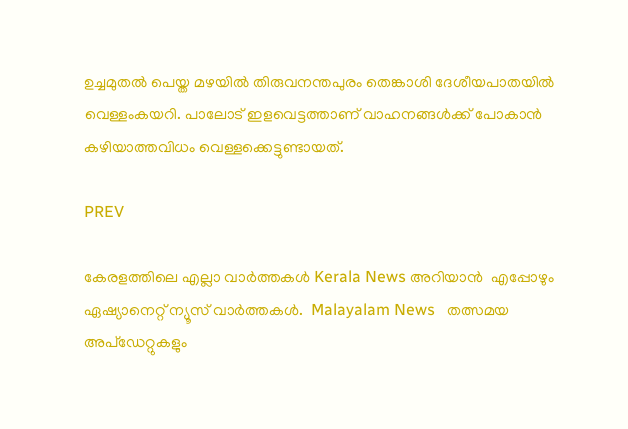ഉച്ചമുതൽ പെയ്ത മഴയിൽ തിരുവനന്തപുരം തെങ്കാശി ദേശീയപാതയിൽ വെള്ളംകയറി. പാലോട് ഇളവെട്ടത്താണ് വാഹനങ്ങൾക്ക് പോകാൻ കഴിയാത്തവിധം വെള്ളക്കെട്ടുണ്ടായത്.

PREV

കേരളത്തിലെ എല്ലാ വാർത്തകൾ Kerala News അറിയാൻ  എപ്പോഴും ഏഷ്യാനെറ്റ് ന്യൂസ് വാർത്തകൾ.  Malayalam News   തത്സമയ അപ്‌ഡേറ്റുകളും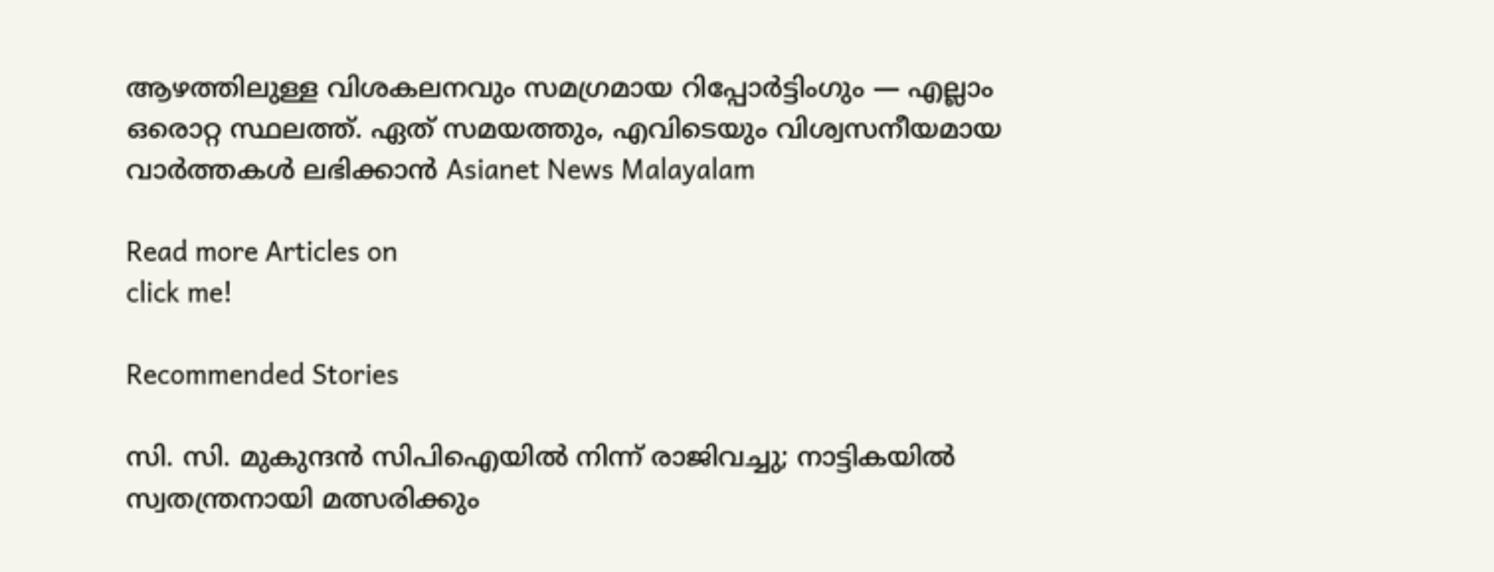ആഴത്തിലുള്ള വിശകലനവും സമഗ്രമായ റിപ്പോർട്ടിംഗും — എല്ലാം ഒരൊറ്റ സ്ഥലത്ത്. ഏത് സമയത്തും, എവിടെയും വിശ്വസനീയമായ വാർത്തകൾ ലഭിക്കാൻ Asianet News Malayalam

Read more Articles on
click me!

Recommended Stories

സി. സി. മുകുന്ദൻ സിപിഐയിൽ നിന്ന് രാജിവച്ചു; നാട്ടികയിൽ സ്വതന്ത്രനായി മത്സരിക്കും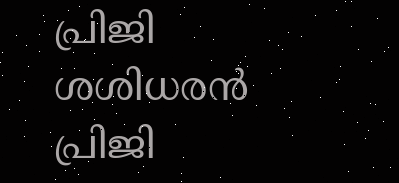പ്രിജി ശശിധരൻ പ്രിജി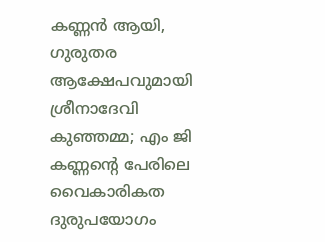കണ്ണൻ ആയി, ഗുരുതര ആക്ഷേപവുമായി ശ്രീനാദേവി കുഞ്ഞമ്മ; എം ജി കണ്ണന്‍റെ പേരിലെ വൈകാരികത ദുരുപയോഗം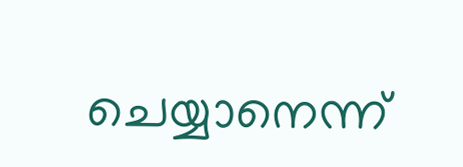ചെയ്യാനെന്ന്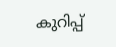കുറിപ്പ്